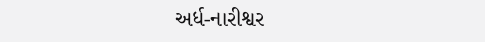અર્ધ-નારીશ્વર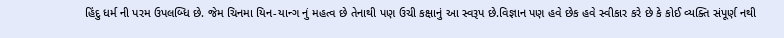હિંદુ ધર્મ ની પરમ ઉપલબ્ધિ છે. જેમ ચિનમા યિન-યાન્ગ નું મહત્વ છે તેનાથી પણ ઉચી કક્ષાનું આ સ્વરૂપ છે.વિજ્ઞાન પણ હવે છેક હવે સ્વીકાર કરે છે કે કોઈ વ્યક્તિ સંપૂર્ણ નથી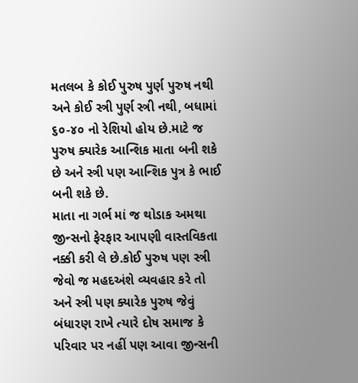મતલબ કે કોઈ પુરુષ પુર્ણ પુરુષ નથી અને કોઈ સ્ત્રી પુર્ણ સ્ત્રી નથી, બધામાં ૬૦-૪૦ નો રેશિયો હોય છે.માટે જ પુરુષ ક્યારેક આન્શિક માતા બની શકે છે અને સ્ત્રી પણ આન્શિક પુત્ર કે ભાઈ બની શકે છે.
માતા ના ગર્ભ માં જ થોડાક અમથા જીન્સનો ફેરફાર આપણી વાસ્તવિકતા નક્કી કરી લે છે.કોઈ પુરુષ પણ સ્ત્રી જેવો જ મહદઅંશે વ્યવહાર કરે તો અને સ્ત્રી પણ ક્યારેક પુરુષ જેવું બંધારણ રાખે ત્યારે દોષ સમાજ કે પરિવાર પર નહીં પણ આવા જીન્સની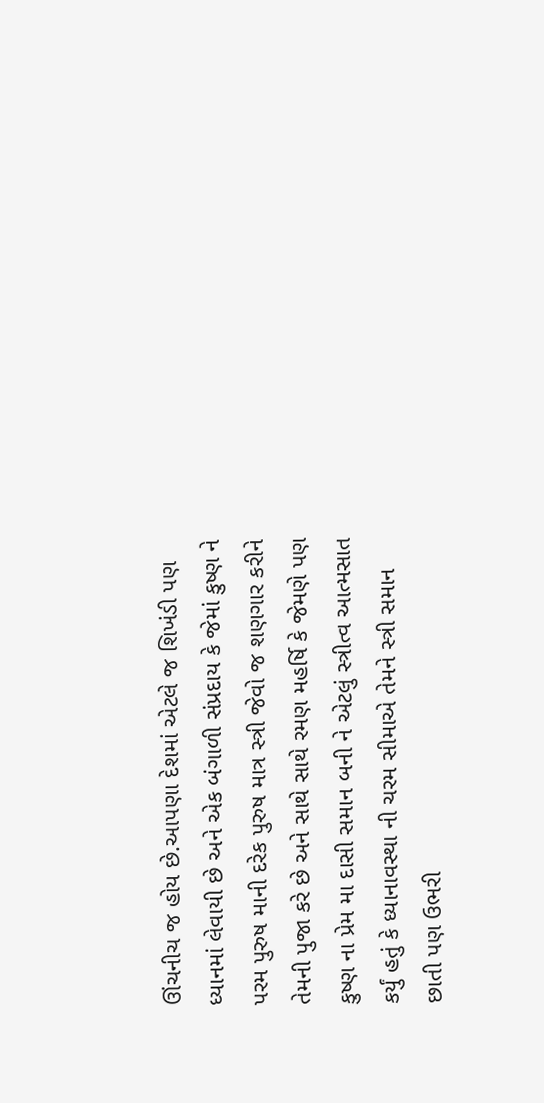ઊંચનીચ જ હોય છે.આપણા દેશમાં એટલે જ શિખંડી પણ ધ્યાનમાં લેવાયી છે અને એક બંગાળી સંપ્રદાય કે જેમાં કુષ્ણ ને પરમ પુરુષ માની દરેક પુરુષ માત્ર સ્ત્રી જેવો જ શણગાર કરીને તેમની પુજા કરે છે અને સાથે સાથે રમણ મહર્ષિ કે જેમણે પણ કુષ્ણ ના પ્રેમ મા દાસી સમાન બની ને એટલું સ્ત્રીત્વ આત્મસાત કર્યું હતું કે ધ્યાનાવસ્થા ની ચરમ સીમાએ તેમને સ્ત્રી સમાન છાતી પણ ઉભરી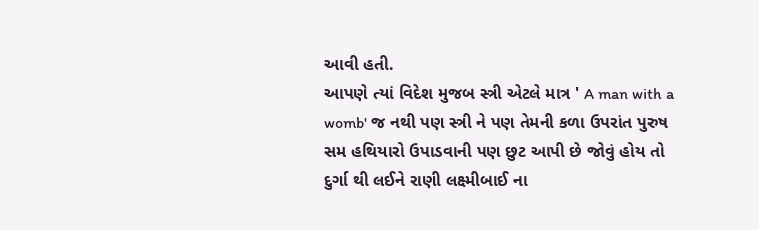આવી હતી.
આપણે ત્યાં વિદેશ મુજબ સ્ત્રી એટલે માત્ર ' A man with a womb' જ નથી પણ સ્ત્રી ને પણ તેમની કળા ઉપરાંત પુરુષ સમ હથિયારો ઉપાડવાની પણ છુટ આપી છે જોવું હોય તો દુર્ગા થી લઈને રાણી લક્ષ્મીબાઈ ના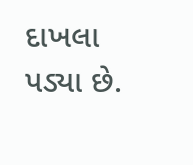દાખલા પડ્યા છે.